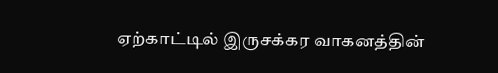ஏற்காட்டில் இருசக்கர வாகனத்தின்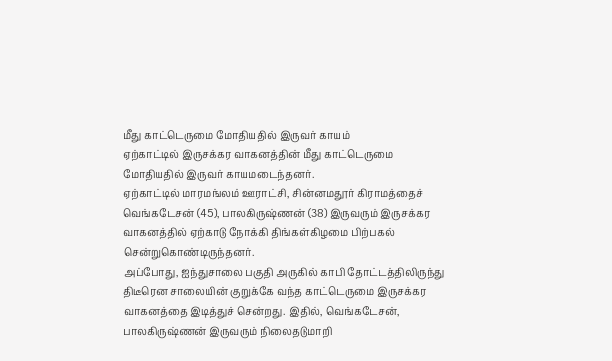மீது காட்டெருமை மோதியதில் இருவர் காயம்
ஏற்காட்டில் இருசக்கர வாகனத்தின் மீது காட்டெருமை மோதியதில் இருவர் காயமடைந்தனர்.
ஏற்காட்டில் மாரமங்லம் ஊராட்சி, சின்னமதூர் கிராமத்தைச் வெங்கடேசன் (45), பாலகிருஷ்ணன் (38) இருவரும் இருசக்கர வாகனத்தில் ஏற்காடு நோக்கி திங்கள்கிழமை பிற்பகல் சென்றுகொண்டிருந்தனர்.
அப்போது, ஐந்துசாலை பகுதி அருகில் காபி தோட்டத்திலிருந்து திடீரென சாலையின் குறுக்கே வந்த காட்டெருமை இருசக்கர வாகனத்தை இடித்துச் சென்றது. இதில், வெங்கடேசன், பாலகிருஷ்ணன் இருவரும் நிலைதடுமாறி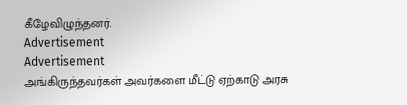கீழேவிழுந்தனர்.
Advertisement
Advertisement
அங்கிருந்தவர்கள் அவர்களை மீட்டு ஏற்காடு அரசு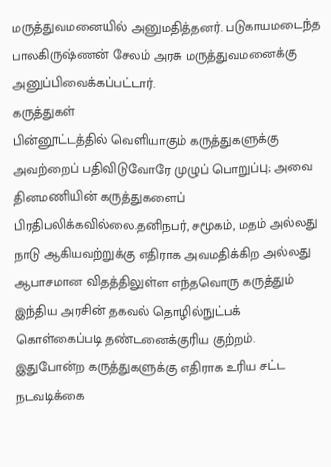மருத்துவமனையில் அனுமதித்தனர். படுகாயமடைந்த பாலகிருஷ்ணன் சேலம் அரசு மருத்துவமனைக்கு அனுப்பிவைக்கப்பட்டார்.
கருத்துகள்
பின்னூட்டத்தில் வெளியாகும் கருத்துகளுக்கு அவற்றைப் பதிவிடுவோரே முழுப் பொறுப்பு; அவை தினமணியின் கருத்துகளைப் பிரதிபலிக்கவில்லை.தனிநபர், சமூகம், மதம் அல்லது நாடு ஆகியவற்றுக்கு எதிராக அவமதிக்கிற அல்லது ஆபாசமான விதத்திலுள்ள எந்தவொரு கருத்தும் இந்திய அரசின் தகவல் தொழில்நுட்பக் கொள்கைப்படி தண்டனைக்குரிய குற்றம். இதுபோன்ற கருத்துகளுக்கு எதிராக உரிய சட்ட நடவடிக்கை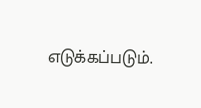எடுக்கப்படும்.